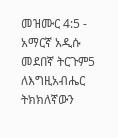መዝሙር 4:5 - አማርኛ አዲሱ መደበኛ ትርጉም5 ለእግዚአብሔር ትክክለኛውን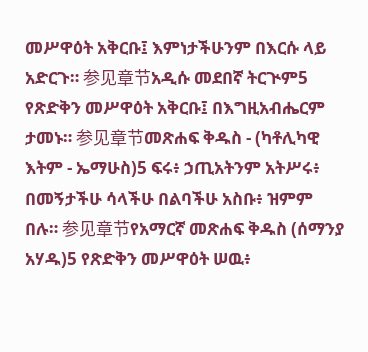መሥዋዕት አቅርቡ፤ እምነታችሁንም በእርሱ ላይ አድርጉ። 参见章节አዲሱ መደበኛ ትርጒም5 የጽድቅን መሥዋዕት አቅርቡ፤ በእግዚአብሔርም ታመኑ። 参见章节መጽሐፍ ቅዱስ - (ካቶሊካዊ እትም - ኤማሁስ)5 ፍሩ፥ ኃጢአትንም አትሥሩ፥ በመኝታችሁ ሳላችሁ በልባችሁ አስቡ፥ ዝምም በሉ። 参见章节የአማርኛ መጽሐፍ ቅዱስ (ሰማንያ አሃዱ)5 የጽድቅን መሥዋዕት ሠዉ፥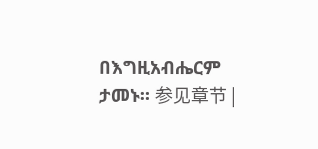በእግዚአብሔርም ታመኑ። 参见章节 |